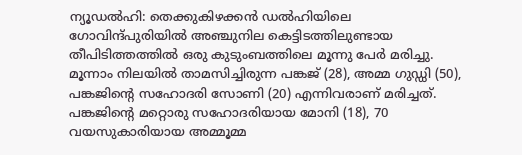ന്യൂഡൽഹി: തെക്കുകിഴക്കൻ ഡൽഹിയിലെ ഗോവിന്ദ്പുരിയിൽ അഞ്ചുനില കെട്ടിടത്തിലുണ്ടായ തീപിടിത്തത്തിൽ ഒരു കുടുംബത്തിലെ മൂന്നു പേർ മരിച്ചു. മൂന്നാം നിലയിൽ താമസിച്ചിരുന്ന പങ്കജ് (28), അമ്മ ഗുഡ്ഡി (50), പങ്കജിന്റെ സഹോദരി സോണി (20) എന്നിവരാണ് മരിച്ചത്.
പങ്കജിന്റെ മറ്റൊരു സഹോദരിയായ മോനി (18), 70 വയസുകാരിയായ അമ്മൂമ്മ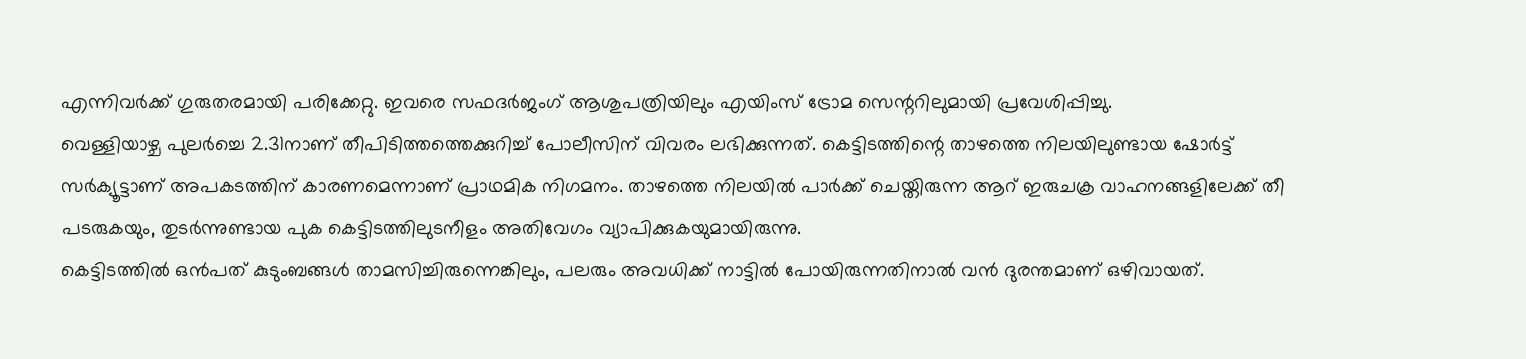എന്നിവർക്ക് ഗുരുതരമായി പരിക്കേറ്റു. ഇവരെ സഫദർജംഗ് ആശുപത്രിയിലും എയിംസ് ട്രോമ സെന്ററിലുമായി പ്രവേശിപ്പിച്ചു.
വെള്ളിയാഴ്ച പുലർച്ചെ 2.31നാണ് തീപിടിത്തത്തെക്കുറിച്ച് പോലീസിന് വിവരം ലഭിക്കുന്നത്. കെട്ടിടത്തിന്റെ താഴത്തെ നിലയിലുണ്ടായ ഷോർട്ട് സർക്യൂട്ടാണ് അപകടത്തിന് കാരണമെന്നാണ് പ്രാഥമിക നിഗമനം. താഴത്തെ നിലയിൽ പാർക്ക് ചെയ്തിരുന്ന ആറ് ഇരുചക്ര വാഹനങ്ങളിലേക്ക് തീ പടരുകയും, തുടർന്നുണ്ടായ പുക കെട്ടിടത്തിലുടനീളം അതിവേഗം വ്യാപിക്കുകയുമായിരുന്നു.
കെട്ടിടത്തിൽ ഒൻപത് കുടുംബങ്ങൾ താമസിച്ചിരുന്നെങ്കിലും, പലരും അവധിക്ക് നാട്ടിൽ പോയിരുന്നതിനാൽ വൻ ദുരന്തമാണ് ഒഴിവായത്.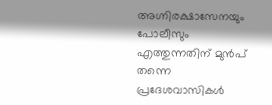അഗ്നിരക്ഷാസേനയും പോലീസും എത്തുന്നതിന് മുൻപ് തന്നെ പ്രദേശവാസികൾ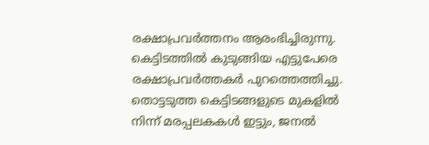രക്ഷാപ്രവർത്തനം ആരംഭിച്ചിരുന്നു. കെട്ടിടത്തിൽ കുടുങ്ങിയ എട്ടുപേരെ രക്ഷാപ്രവർത്തകർ പുറത്തെത്തിച്ചു.
തൊട്ടടുത്ത കെട്ടിടങ്ങളുടെ മുകളിൽ നിന്ന് മരപ്പലകകൾ ഇട്ടും, ജനൽ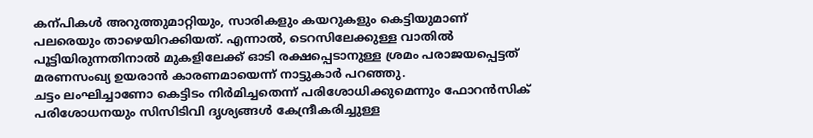കന്പികൾ അറുത്തുമാറ്റിയും, സാരികളും കയറുകളും കെട്ടിയുമാണ് പലരെയും താഴെയിറക്കിയത്. എന്നാൽ, ടെറസിലേക്കുള്ള വാതിൽ പൂട്ടിയിരുന്നതിനാൽ മുകളിലേക്ക് ഓടി രക്ഷപ്പെടാനുള്ള ശ്രമം പരാജയപ്പെട്ടത് മരണസംഖ്യ ഉയരാൻ കാരണമായെന്ന് നാട്ടുകാർ പറഞ്ഞു.
ചട്ടം ലംഘിച്ചാണോ കെട്ടിടം നിർമിച്ചതെന്ന് പരിശോധിക്കുമെന്നും ഫോറൻസിക് പരിശോധനയും സിസിടിവി ദൃശ്യങ്ങൾ കേന്ദ്രീകരിച്ചുള്ള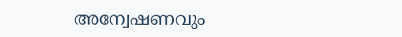അന്വേഷണവും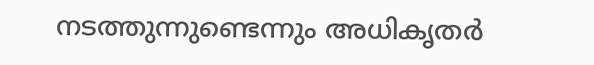നടത്തുന്നുണ്ടെന്നും അധികൃതർ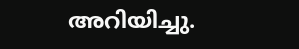അറിയിച്ചു.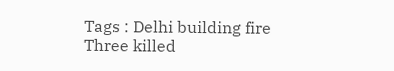Tags : Delhi building fire Three killed